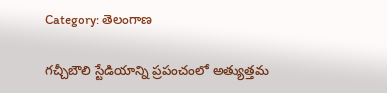Category: తెలంగాణ

గచ్చీబౌలి స్టేడియాన్ని ప్రపంచంలో అత్యుత్తమ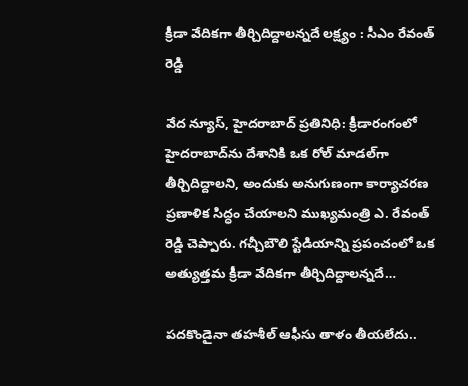క్రీడా వేదికగా తీర్చిదిద్దాలన్నదే లక్ష్యం : సీఎం రేవంత్ రెడ్డి

వేద న్యూస్, హైదరాబాద్ ప్రతినిధి: క్రీడారంగంలో హైదరాబాద్‌ను దేశానికి ఒక రోల్ మాడల్‌గా తీర్చిదిద్దాలని, అందుకు అనుగుణంగా కార్యాచరణ ప్రణాళిక సిద్ధం చేయాలని ముఖ్యమంత్రి ఎ. రేవంత్ రెడ్డి చెప్పారు. గచ్చీబౌలి స్టేడియాన్ని ప్రపంచంలో ఒక అత్యుత్తమ క్రీడా వేదికగా తీర్చిదిద్దాలన్నదే…

పదకొండైనా తహశీల్ ఆఫీసు తాళం తీయలేదు..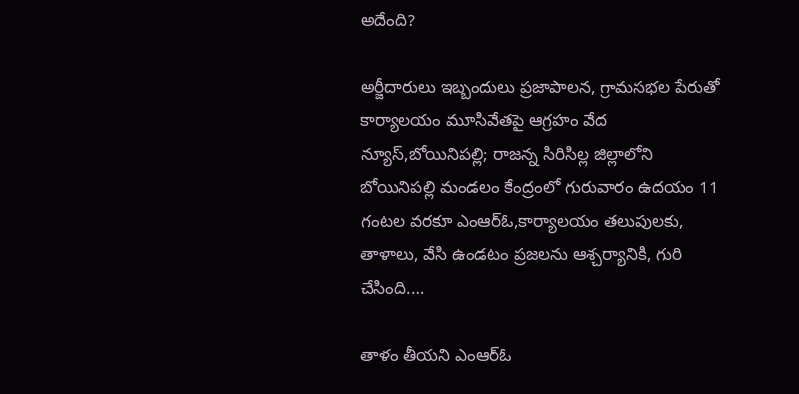అదేంది?

అర్జీదారులు ఇబ్బందులు ప్రజాపాలన, గ్రామసభల పేరుతో కార్యాలయం మూసివేతపై ఆగ్రహం వేద న్యూస్,బోయినిపల్లి; రాజన్న సిరిసిల్ల జిల్లాలోని బోయినిపల్లి మండలం కేంద్రంలో గురువారం ఉదయం 11 గంటల వరకూ ఎంఆర్ఓ,కార్యాలయం తలుపులకు, తాళాలు, వేసి ఉండటం ప్రజలను ఆశ్చర్యానికి, గురి చేసింది.…

తాళం తీయని ఎంఆర్ఓ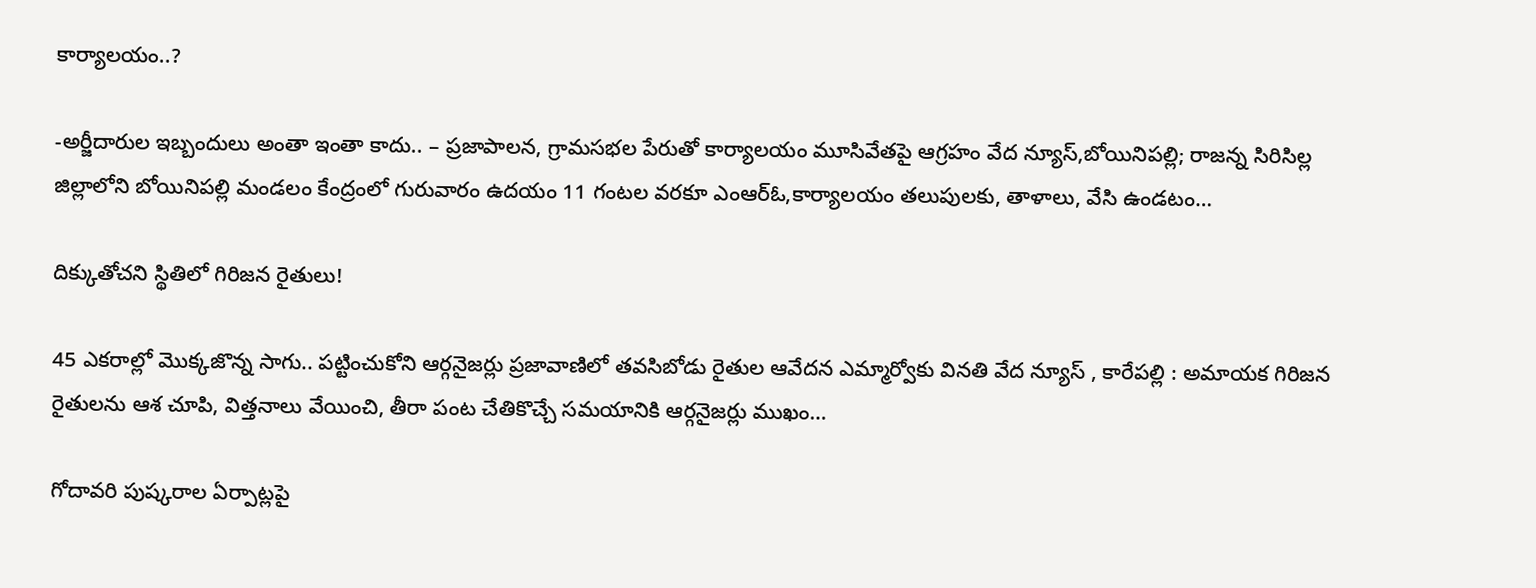కార్యాలయం..?

-అర్జీదారుల ఇబ్బందులు అంతా ఇంతా కాదు.. – ప్రజాపాలన, గ్రామసభల పేరుతో కార్యాలయం మూసివేతపై ఆగ్రహం వేద న్యూస్,బోయినిపల్లి; రాజన్న సిరిసిల్ల జిల్లాలోని బోయినిపల్లి మండలం కేంద్రంలో గురువారం ఉదయం 11 గంటల వరకూ ఎంఆర్ఓ,కార్యాలయం తలుపులకు, తాళాలు, వేసి ఉండటం…

దిక్కుతోచని స్థితిలో గిరిజన రైతులు!

45 ఎకరాల్లో మొక్కజొన్న సాగు.. పట్టించుకోని ఆర్గనైజర్లు ప్రజావాణిలో తవసిబోడు రైతుల ఆవేదన ఎమ్మార్వోకు వినతి వేద న్యూస్ , కారేపల్లి : అమాయక గిరిజన రైతులను ఆశ చూపి, విత్తనాలు వేయించి, తీరా పంట చేతికొచ్చే సమయానికి ఆర్గనైజర్లు ముఖం…

గోదావరి పుష్కరాల ఏర్పాట్లపై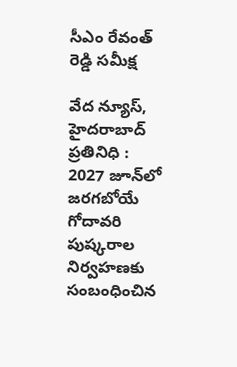సీఎం రేవంత్ రెడ్డి సమీక్ష

వేద న్యూస్, హైదరాబాద్ ప్రతినిధి : 2027 జూన్‌లో జరగబోయే గోదావరి పుష్కరాల నిర్వహణకు సంబంధించిన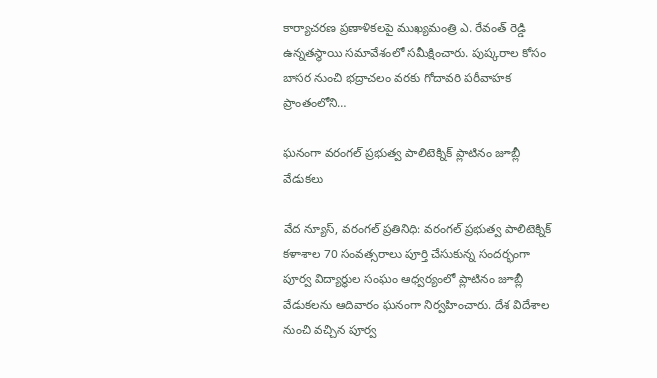కార్యాచరణ ప్రణాళికలపై ముఖ్యమంత్రి ఎ. రేవంత్ రెడ్డి ఉన్నతస్థాయి సమావేశంలో సమీక్షించారు. పుష్కరాల కోసం బాసర నుంచి భద్రాచలం వరకు గోదావరి పరీవాహక ప్రాంతంలోని…

ఘనంగా వరంగల్ ప్రభుత్వ పాలిటెక్నిక్‌ ప్లాటినం జూబ్లీ వేడుకలు

వేద న్యూస్, వరంగల్ ప్రతినిధి: వరంగల్ ప్రభుత్వ పాలిటెక్నిక్ కళాశాల 70 సంవత్సరాలు పూర్తి చేసుకున్న సందర్భంగా పూర్వ విద్యార్థుల సంఘం ఆధ్వర్యంలో ప్లాటినం జూబ్లీ వేడుకలను ఆదివారం ఘనంగా నిర్వహించారు. దేశ విదేశాల నుంచి వచ్చిన పూర్వ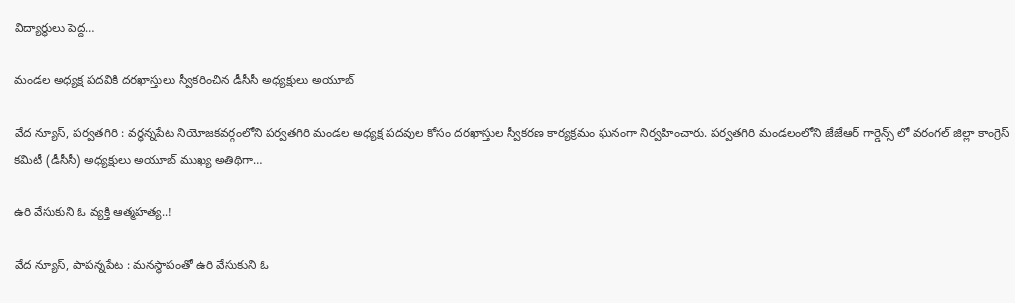విద్యార్థులు పెద్ద…

మండల అధ్యక్ష పదవికి దరఖాస్తులు స్వీకరించిన డీసీసీ అధ్యక్షులు అయూబ్

వేద న్యూస్, పర్వతగిరి : వర్ధన్నపేట నియోజకవర్గంలోని పర్వతగిరి మండల అధ్యక్ష పదవుల కోసం దరఖాస్తుల స్వీకరణ కార్యక్రమం ఘనంగా నిర్వహించారు. పర్వతగిరి మండలంలోని జేజేఆర్ గార్డెన్స్ లో వరంగల్ జిల్లా కాంగ్రెస్ కమిటీ (డీసీసీ) అధ్యక్షులు అయూబ్ ముఖ్య అతిథిగా…

ఉరి వేసుకుని ఓ వ్యక్తి ఆత్మహత్య..!

వేద న్యూస్, పాపన్నపేట : మనస్థాపంతో ఉరి వేసుకుని ఓ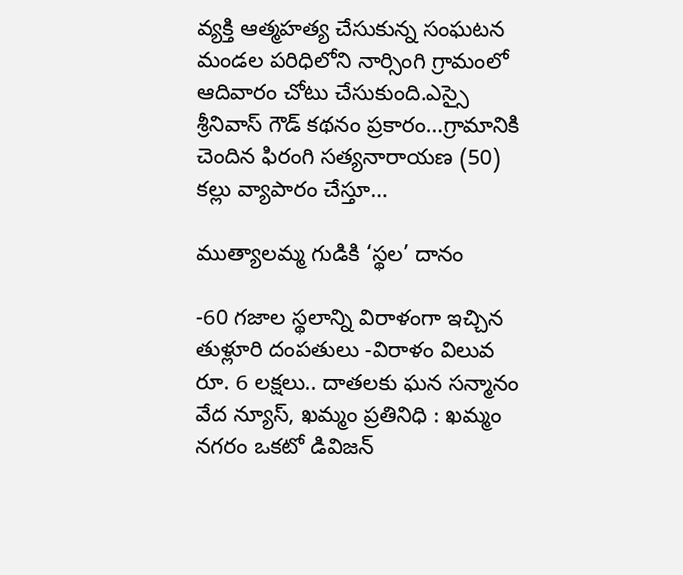వ్యక్తి ఆత్మహత్య చేసుకున్న సంఘటన మండల పరిధిలోని నార్సింగి గ్రామంలో ఆదివారం చోటు చేసుకుంది.ఎస్సై శ్రీనివాస్ గౌడ్ కథనం ప్రకారం…గ్రామానికి చెందిన ఫిరంగి సత్యనారాయణ (50) కల్లు వ్యాపారం చేస్తూ…

ముత్యాలమ్మ గుడికి ‘స్థల’ దానం

-60 గజాల స్థలాన్ని విరాళంగా ఇచ్చిన తుళ్లూరి దంపతులు -విరాళం విలువ రూ. 6 లక్షలు.. దాతలకు ఘన సన్మానం వేద న్యూస్, ఖమ్మం ప్రతినిధి : ఖమ్మం నగరం ఒకటో డివిజన్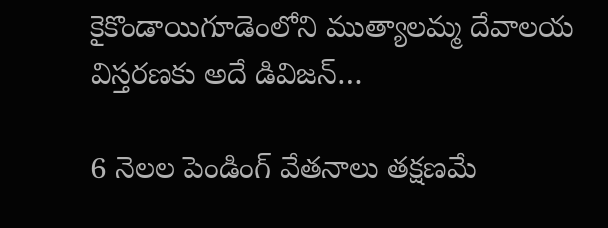కైకొండాయిగూడెంలోని ముత్యాలమ్మ దేవాలయ విస్తరణకు అదే డివిజన్…

6 నెలల పెండింగ్ వేతనాలు తక్షణమే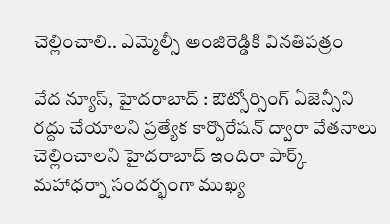చెల్లించాలి.. ఎమ్మెల్సీ అంజిరెడ్డికి వినతిపత్రం

వేద న్యూస్, హైదరాబాద్ : ఔట్సోర్సింగ్ ఏజెన్సీని రద్దు చేయాలని ప్రత్యేక కార్పొరేషన్ ద్వారా వేతనాలు చెల్లించాలని హైదరాబాద్ ఇందిరా పార్క్ మహాధర్నా సందర్భంగా ముఖ్య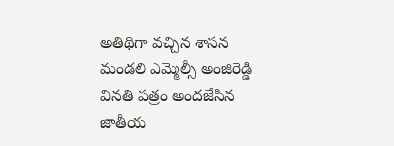అతిథిగా వచ్చిన శాసన మండలి ఎమ్మెల్సీ అంజిరెడ్డి వినతి పత్రం అందజేసిన జాతీయ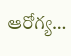ఆరోగ్య…